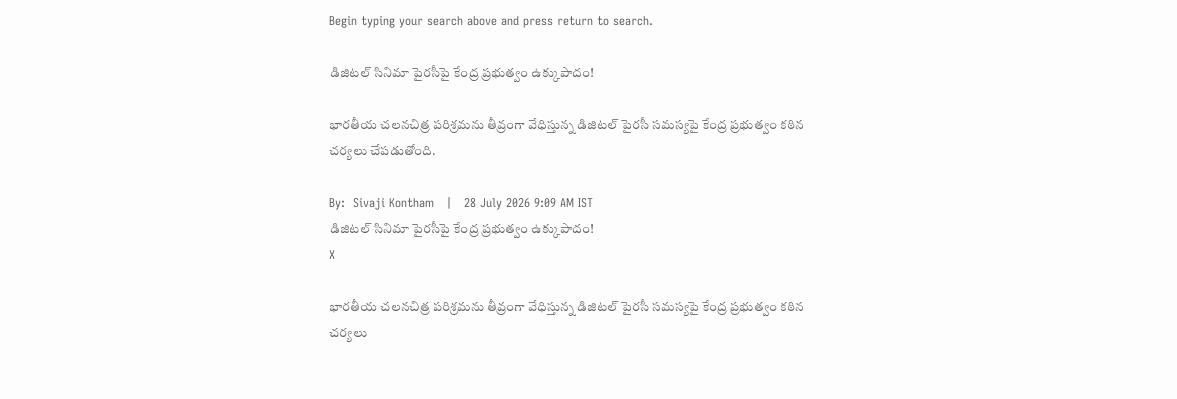Begin typing your search above and press return to search.

డిజిటల్ సినిమా పైరసీపై కేంద్ర ప్రభుత్వం ఉక్కుపాదం!

భారతీయ చలనచిత్ర పరిశ్రమను తీవ్రంగా వేధిస్తున్న డిజిటల్ పైరసీ సమస్యపై కేంద్ర ప్రభుత్వం కఠిన చర్యలు చేపడుతోంది.

By:  Sivaji Kontham   |   28 July 2026 9:09 AM IST
డిజిటల్ సినిమా పైరసీపై కేంద్ర ప్రభుత్వం ఉక్కుపాదం!
X

భారతీయ చలనచిత్ర పరిశ్రమను తీవ్రంగా వేధిస్తున్న డిజిటల్ పైరసీ సమస్యపై కేంద్ర ప్రభుత్వం కఠిన చర్యలు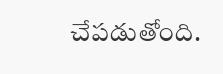చేపడుతోంది.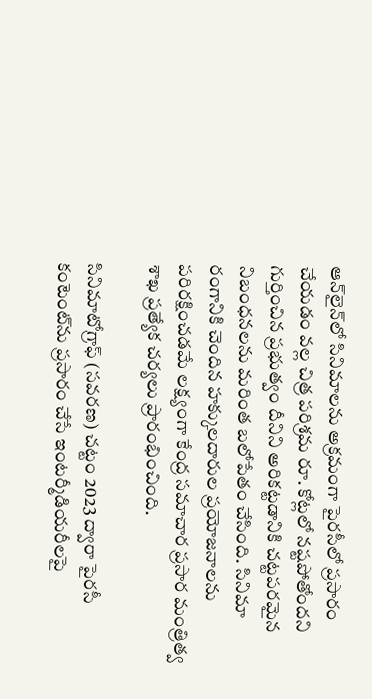ఆన్‌లైన్‌లో సినిమాలను అక్రమంగా పైర‌సీలో ప్రసారం చేయడం వల్ల చిత్ర పరిశ్రమ రూ. కోట్లలో నష్టపోతోందని గుర్తించిన ప్రభుత్వం దీనిని అరికట్టడానికి చట్టపరమైన నిబంధనలను మరింత బలోపేతం చేసింది. సినిమా రంగానికి చెందిన హక్కులదారుల ప్రయోజనాలను పరిరక్షించడమే లక్ష్యంగా కేంద్ర సమాచార ప్రసార మంత్రిత్వ శాఖ ప్రత్యేక చర్యలు ప్రారంభించింది.

సినిమాటోగ్రాఫ్ (సవరణ) చట్టం 2023 ద్వారా పైరసీ కంటెంట్‌ను ప్రసారం చేసే ఇంటర్మీడియరీలపై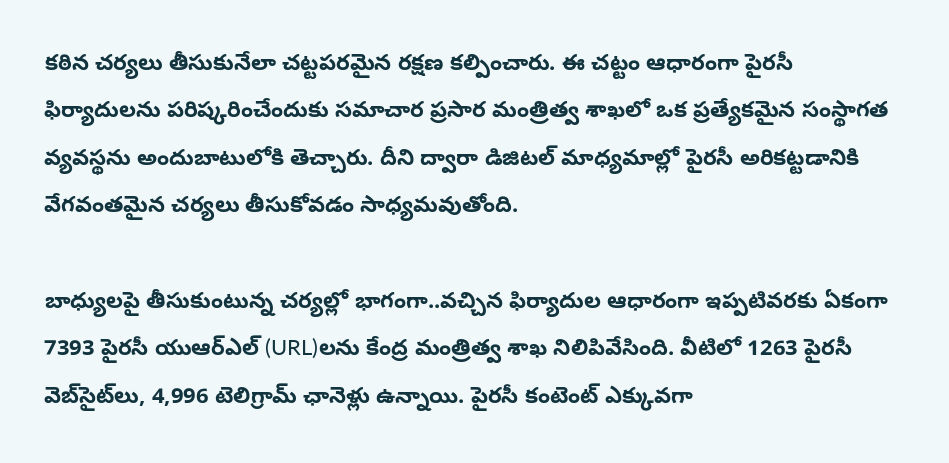కఠిన చర్యలు తీసుకునేలా చట్టపరమైన రక్షణ కల్పించారు. ఈ చట్టం ఆధారంగా పైరసీ ఫిర్యాదులను పరిష్కరించేందుకు సమాచార ప్రసార మంత్రిత్వ శాఖలో ఒక ప్రత్యేకమైన సంస్థాగత వ్యవస్థను అందుబాటులోకి తెచ్చారు. దీని ద్వారా డిజిటల్ మాధ్యమాల్లో పైరసీ అరికట్టడానికి వేగవంతమైన చర్యలు తీసుకోవడం సాధ్యమవుతోంది.

బాధ్యులపై తీసుకుంటున్న చర్యల్లో భాగంగా..వచ్చిన ఫిర్యాదుల ఆధారంగా ఇప్పటివరకు ఏకంగా 7393 పైరసీ యుఆర్‌ఎల్‌ (URL)లను కేంద్ర మంత్రిత్వ శాఖ నిలిపివేసింది. వీటిలో 1263 పైరసీ వెబ్‌సైట్‌లు, 4,996 టెలిగ్రామ్ ఛానెళ్లు ఉన్నాయి. పైరసీ కంటెంట్ ఎక్కువగా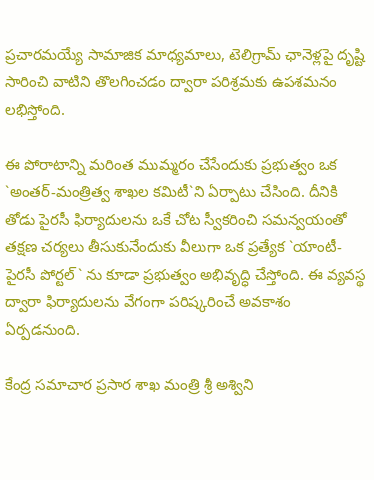ప్రచారమయ్యే సామాజిక మాధ్యమాలు, టెలిగ్రామ్ ఛానెళ్లపై దృష్టి సారించి వాటిని తొలగించడం ద్వారా పరిశ్రమకు ఉపశమనం లభిస్తోంది.

ఈ పోరాటాన్ని మరింత ముమ్మరం చేసేందుకు ప్రభుత్వం ఒక `అంతర్-మంత్రిత్వ శాఖల కమిటీ`ని ఏర్పాటు చేసింది. దీనికి తోడు పైరసీ ఫిర్యాదులను ఒకే చోట స్వీకరించి సమన్వయంతో తక్షణ చర్యలు తీసుకునేందుకు వీలుగా ఒక ప్రత్యేక `యాంటీ-పైరసీ పోర్టల్` ను కూడా ప్రభుత్వం అభివృద్ధి చేస్తోంది. ఈ వ్యవస్థ ద్వారా ఫిర్యాదులను వేగంగా పరిష్కరించే అవకాశం ఏర్పడనుంది.

కేంద్ర సమాచార ప్రసార శాఖ మంత్రి శ్రీ అశ్విని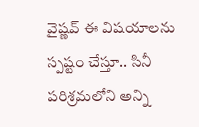వైష్ణవ్ ఈ విషయాలను స్పష్టం చేస్తూ.. సినీ పరిశ్రమలోని అన్ని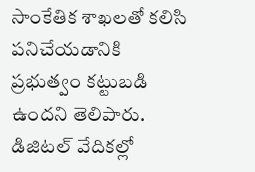సాంకేతిక శాఖ‌ల‌తో కలిసి పనిచేయడానికి ప్రభుత్వం కట్టుబడి ఉందని తెలిపారు. డిజిటల్ వేదికల్లో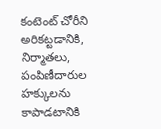కంటెంట్ చోరీని అరికట్టడానికి, నిర్మాతలు, పంపిణీదారుల హక్కులను కాపాడటానికి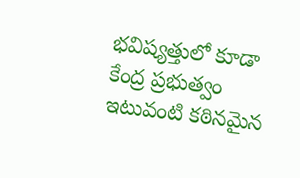భవిష్యత్తులో కూడా కేంద్ర ప్రభుత్వం ఇటువంటి కఠినమైన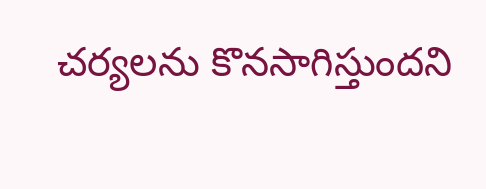చర్యలను కొనసాగిస్తుందని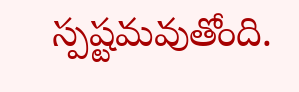స్పష్టమవుతోంది.